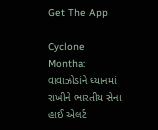Get The App

Cyclone Montha: વાવાઝોડાંને ધ્યાનમાં રાખીને ભારતીય સેના હાઈ એલર્ટ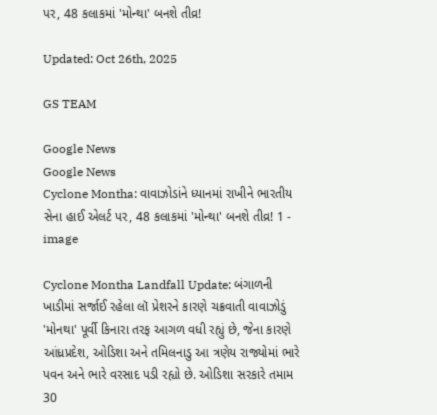પર, 48 કલાકમાં 'મોન્થા' બનશે તીવ્ર!

Updated: Oct 26th, 2025

GS TEAM

Google News
Google News
Cyclone Montha: વાવાઝોડાંને ધ્યાનમાં રાખીને ભારતીય સેના હાઈ એલર્ટ પર, 48 કલાકમાં 'મોન્થા' બનશે તીવ્ર! 1 - image

Cyclone Montha Landfall Update: બંગાળની ખાડીમાં સર્જાઈ રહેલા લૉ પ્રેશરને કારણે ચક્રવાતી વાવાઝોડું 'મોનથા' પૂર્વી કિનારા તરફ આગળ વધી રહ્યું છે, જેના કારણે આંધ્રપ્રદેશ, ઓડિશા અને તમિલનાડુ આ ત્રણેય રાજ્યોમાં ભારે પવન અને ભારે વરસાદ પડી રહ્યો છે. ઓડિશા સરકારે તમામ 30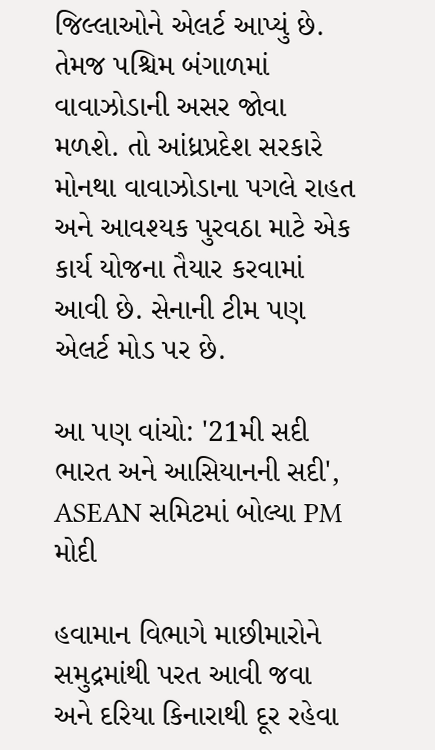જિલ્લાઓને એલર્ટ આપ્યું છે. તેમજ પશ્ચિમ બંગાળમાં વાવાઝોડાની અસર જોવા મળશે. તો આંધ્રપ્રદેશ સરકારે મોનથા વાવાઝોડાના પગલે રાહત અને આવશ્યક પુરવઠા માટે એક કાર્ય યોજના તૈયાર કરવામાં આવી છે. સેનાની ટીમ પણ એલર્ટ મોડ પર છે.

આ પણ વાંચો: '21મી સદી ભારત અને આસિયાનની સદી', ASEAN સમિટમાં બોલ્યા PM મોદી

હવામાન વિભાગે માછીમારોને સમુદ્રમાંથી પરત આવી જવા અને દરિયા કિનારાથી દૂર રહેવા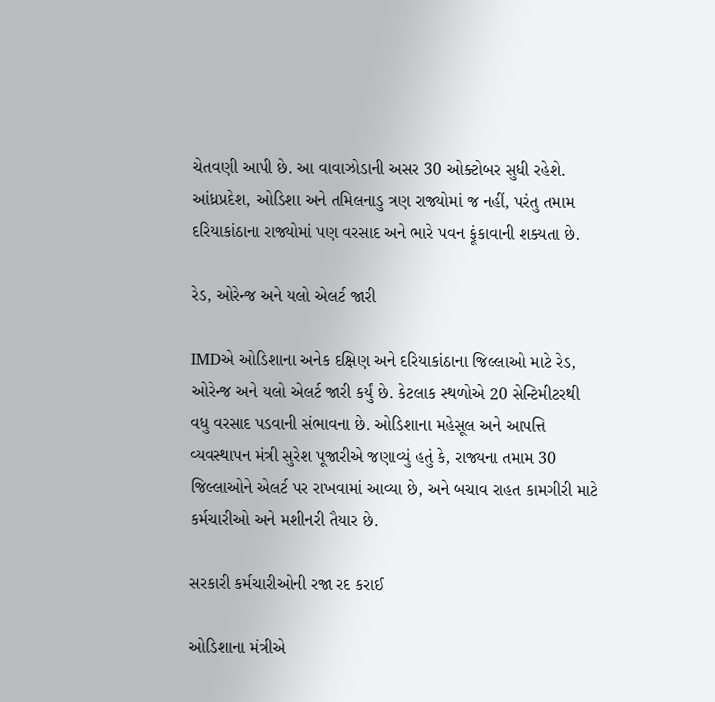ચેતવણી આપી છે. આ વાવાઝોડાની અસર 30 ઓક્ટોબર સુધી રહેશે. આંધ્રપ્રદેશ, ઓડિશા અને તમિલનાડુ ત્રણ રાજ્યોમાં જ નહીં, પરંતુ તમામ દરિયાકાંઠાના રાજ્યોમાં પણ વરસાદ અને ભારે પવન ફૂંકાવાની શક્યતા છે.

રેડ, ઓરેન્જ અને યલો એલર્ટ જારી

IMDએ ઓડિશાના અનેક દક્ષિણ અને દરિયાકાંઠાના જિલ્લાઓ માટે રેડ, ઓરેન્જ અને યલો એલર્ટ જારી કર્યું છે. કેટલાક સ્થળોએ 20 સેન્ટિમીટરથી વધુ વરસાદ પડવાની સંભાવના છે. ઓડિશાના મહેસૂલ અને આપત્તિ વ્યવસ્થાપન મંત્રી સુરેશ પૂજારીએ જણાવ્યું હતું કે, રાજ્યના તમામ 30 જિલ્લાઓને એલર્ટ પર રાખવામાં આવ્યા છે, અને બચાવ રાહત કામગીરી માટે કર્મચારીઓ અને મશીનરી તૈયાર છે.

સરકારી કર્મચારીઓની રજા રદ કરાઈ

ઓડિશાના મંત્રીએ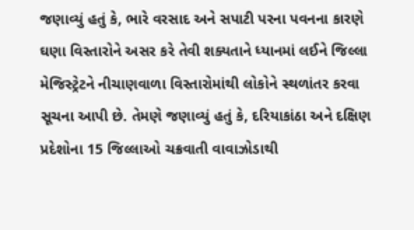જણાવ્યું હતું કે, ભારે વરસાદ અને સપાટી પરના પવનના કારણે ઘણા વિસ્તારોને અસર કરે તેવી શક્યતાને ધ્યાનમાં લઈને જિલ્લા મેજિસ્ટ્રેટને નીચાણવાળા વિસ્તારોમાંથી લોકોને સ્થળાંતર કરવા સૂચના આપી છે. તેમણે જણાવ્યું હતું કે, દરિયાકાંઠા અને દક્ષિણ પ્રદેશોના 15 જિલ્લાઓ ચક્રવાતી વાવાઝોડાથી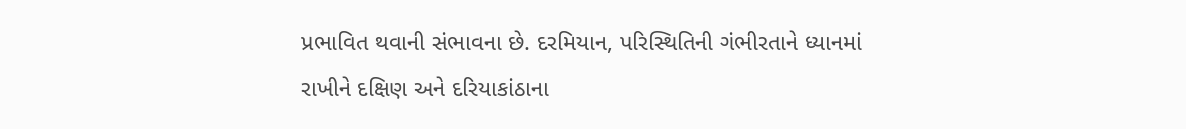પ્રભાવિત થવાની સંભાવના છે. દરમિયાન, પરિસ્થિતિની ગંભીરતાને ધ્યાનમાં રાખીને દક્ષિણ અને દરિયાકાંઠાના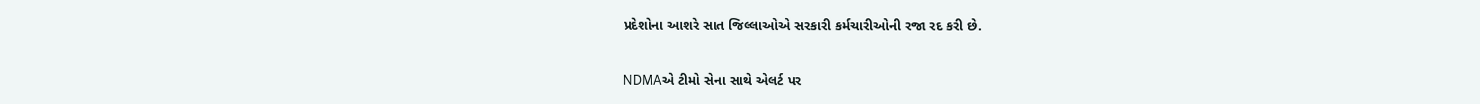પ્રદેશોના આશરે સાત જિલ્લાઓએ સરકારી કર્મચારીઓની રજા રદ કરી છે.

NDMAએ ટીમો સેના સાથે એલર્ટ પર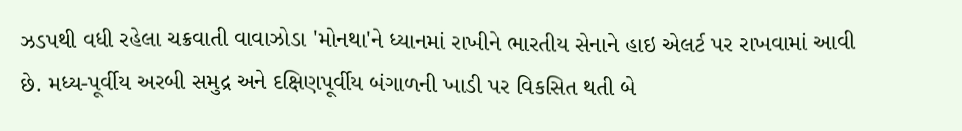ઝડપથી વધી રહેલા ચક્રવાતી વાવાઝોડા 'મોનથા'ને ધ્યાનમાં રાખીને ભારતીય સેનાને હાઇ એલર્ટ પર રાખવામાં આવી છે. મધ્ય-પૂર્વીય અરબી સમુદ્ર અને દક્ષિણપૂર્વીય બંગાળની ખાડી પર વિકસિત થતી બે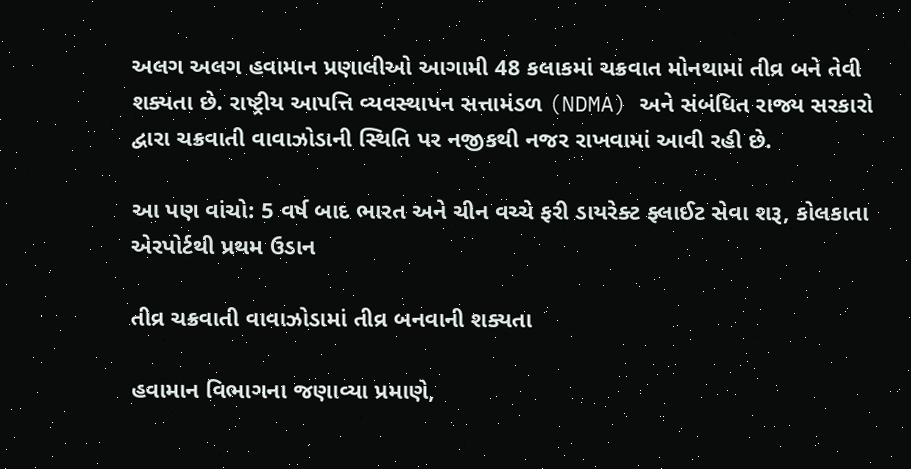અલગ અલગ હવામાન પ્રણાલીઓ આગામી 48 કલાકમાં ચક્રવાત મોનથામાં તીવ્ર બને તેવી શક્યતા છે. રાષ્ટ્રીય આપત્તિ વ્યવસ્થાપન સત્તામંડળ (NDMA) અને સંબંધિત રાજ્ય સરકારો દ્વારા ચક્રવાતી વાવાઝોડાની સ્થિતિ પર નજીકથી નજર રાખવામાં આવી રહી છે.

આ પણ વાંચો: 5 વર્ષ બાદ ભારત અને ચીન વચ્ચે ફરી ડાયરેક્ટ ફ્લાઈટ સેવા શરૂ, કોલકાતા એરપોર્ટથી પ્રથમ ઉડાન

તીવ્ર ચક્રવાતી વાવાઝોડામાં તીવ્ર બનવાની શક્યતા

હવામાન વિભાગના જણાવ્યા પ્રમાણે,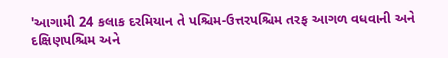'આગામી 24 કલાક દરમિયાન તે પશ્ચિમ-ઉત્તરપશ્ચિમ તરફ આગળ વધવાની અને દક્ષિણપશ્ચિમ અને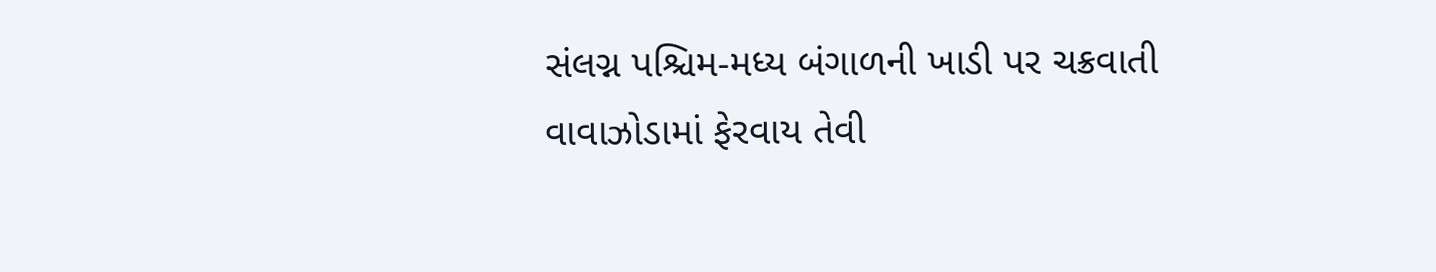સંલગ્ન પશ્ચિમ-મધ્ય બંગાળની ખાડી પર ચક્રવાતી વાવાઝોડામાં ફેરવાય તેવી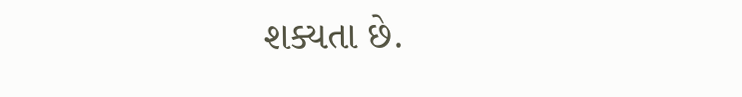શક્યતા છે.